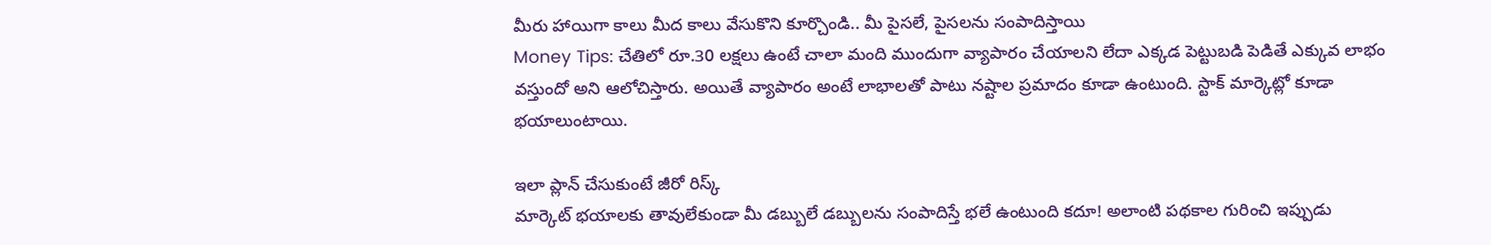మీరు హాయిగా కాలు మీద కాలు వేసుకొని కూర్చొండి.. మీ పైసలే, పైసలను సంపాదిస్తాయి
Money Tips: చేతిలో రూ.30 లక్షలు ఉంటే చాలా మంది ముందుగా వ్యాపారం చేయాలని లేదా ఎక్కడ పెట్టుబడి పెడితే ఎక్కువ లాభం వస్తుందో అని ఆలోచిస్తారు. అయితే వ్యాపారం అంటే లాభాలతో పాటు నష్టాల ప్రమాదం కూడా ఉంటుంది. స్టాక్ మార్కెట్లో కూడా భయాలుంటాయి.

ఇలా ప్లాన్ చేసుకుంటే జీరో రిస్క్
మార్కెట్ భయాలకు తావులేకుండా మీ డబ్బులే డబ్బులను సంపాదిస్తే భలే ఉంటుంది కదూ! అలాంటి పథకాల గురించి ఇప్పుడు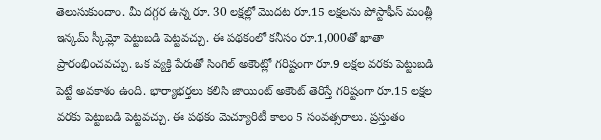తెలుసుకుందాం. మీ దగ్గర ఉన్న రూ. 30 లక్షల్లో మొదట రూ.15 లక్షలను పోస్టాఫీస్ మంత్లీ ఇన్కమ్ స్కీమ్లో పెట్టుబడి పెట్టవచ్చు. ఈ పథకంలో కనీసం రూ.1,000తో ఖాతా ప్రారంభించవచ్చు. ఒక వ్యక్తి పేరుతో సింగిల్ అకౌంట్లో గరిష్టంగా రూ.9 లక్షల వరకు పెట్టుబడి పెట్టే అవకాశం ఉంది. భార్యాభర్తలు కలిసి జాయింట్ అకౌంట్ తెరిస్తే గరిష్టంగా రూ.15 లక్షల వరకు పెట్టుబడి పెట్టవచ్చు. ఈ పథకం మెచ్యూరిటీ కాలం 5 సంవత్సరాలు. ప్రస్తుతం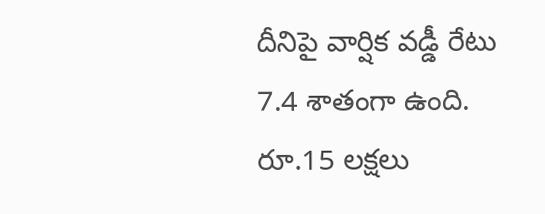దీనిపై వార్షిక వడ్డీ రేటు 7.4 శాతంగా ఉంది. రూ.15 లక్షలు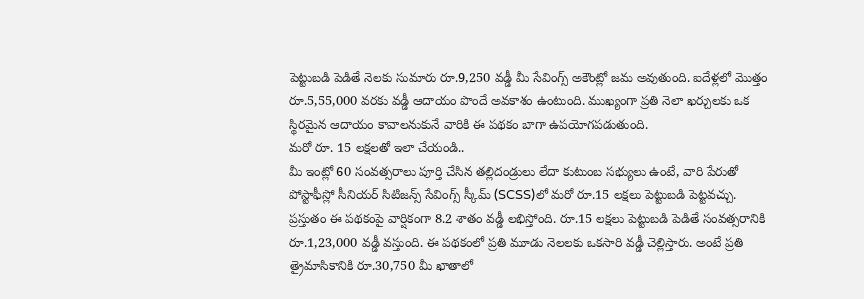పెట్టుబడి పెడితే నెలకు సుమారు రూ.9,250 వడ్డీ మీ సేవింగ్స్ అకౌంట్లో జమ అవుతుంది. ఐదేళ్లలో మొత్తం రూ.5,55,000 వరకు వడ్డీ ఆదాయం పొందే అవకాశం ఉంటుంది. ముఖ్యంగా ప్రతి నెలా ఖర్చులకు ఒక స్థిరమైన ఆదాయం కావాలనుకునే వారికి ఈ పథకం బాగా ఉపయోగపడుతుంది.
మరో రూ. 15 లక్షలతో ఇలా చేయండి..
మీ ఇంట్లో 60 సంవత్సరాలు పూర్తి చేసిన తల్లిదండ్రులు లేదా కుటుంబ సభ్యులు ఉంటే, వారి పేరుతో పోస్టాఫీస్లో సీనియర్ సిటిజన్స్ సేవింగ్స్ స్కీమ్ (SCSS)లో మరో రూ.15 లక్షలు పెట్టుబడి పెట్టవచ్చు. ప్రస్తుతం ఈ పథకంపై వార్షికంగా 8.2 శాతం వడ్డీ లభిస్తోంది. రూ.15 లక్షలు పెట్టుబడి పెడితే సంవత్సరానికి రూ.1,23,000 వడ్డీ వస్తుంది. ఈ పథకంలో ప్రతి మూడు నెలలకు ఒకసారి వడ్డీ చెల్లిస్తారు. అంటే ప్రతి త్రైమాసికానికి రూ.30,750 మీ ఖాతాలో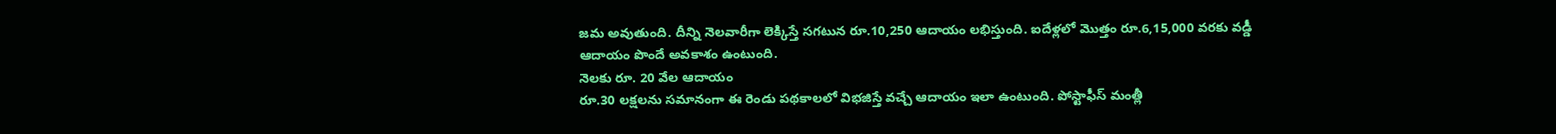జమ అవుతుంది. దీన్ని నెలవారీగా లెక్కిస్తే సగటున రూ.10,250 ఆదాయం లభిస్తుంది. ఐదేళ్లలో మొత్తం రూ.6,15,000 వరకు వడ్డీ ఆదాయం పొందే అవకాశం ఉంటుంది.
నెలకు రూ. 20 వేల ఆదాయం
రూ.30 లక్షలను సమానంగా ఈ రెండు పథకాలలో విభజిస్తే వచ్చే ఆదాయం ఇలా ఉంటుంది. పోస్టాఫీస్ మంత్లీ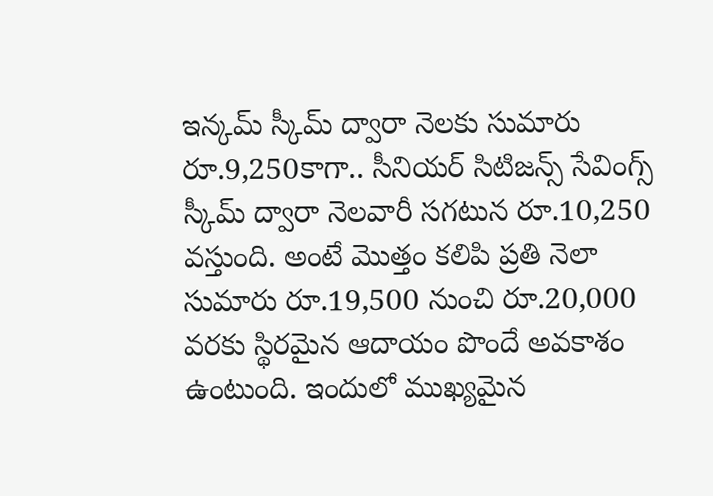ఇన్కమ్ స్కీమ్ ద్వారా నెలకు సుమారు రూ.9,250కాగా.. సీనియర్ సిటిజన్స్ సేవింగ్స్ స్కీమ్ ద్వారా నెలవారీ సగటున రూ.10,250 వస్తుంది. అంటే మొత్తం కలిపి ప్రతి నెలా సుమారు రూ.19,500 నుంచి రూ.20,000 వరకు స్థిరమైన ఆదాయం పొందే అవకాశం ఉంటుంది. ఇందులో ముఖ్యమైన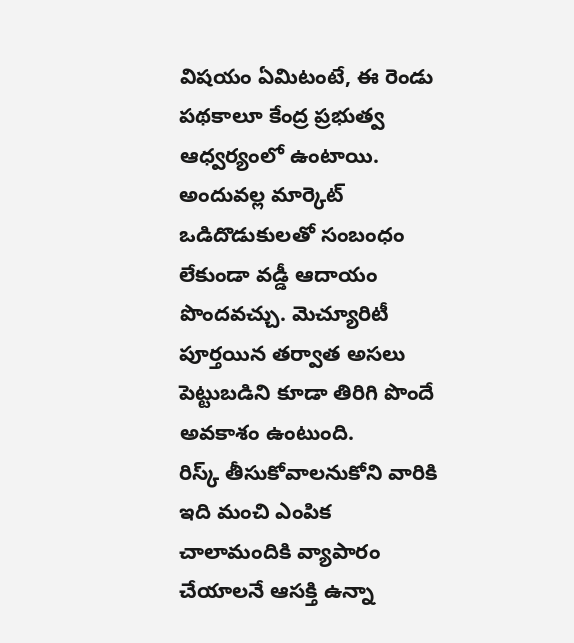విషయం ఏమిటంటే, ఈ రెండు పథకాలూ కేంద్ర ప్రభుత్వ ఆధ్వర్యంలో ఉంటాయి. అందువల్ల మార్కెట్ ఒడిదొడుకులతో సంబంధం లేకుండా వడ్డీ ఆదాయం పొందవచ్చు. మెచ్యూరిటీ పూర్తయిన తర్వాత అసలు పెట్టుబడిని కూడా తిరిగి పొందే అవకాశం ఉంటుంది.
రిస్క్ తీసుకోవాలనుకోని వారికి ఇది మంచి ఎంపిక
చాలామందికి వ్యాపారం చేయాలనే ఆసక్తి ఉన్నా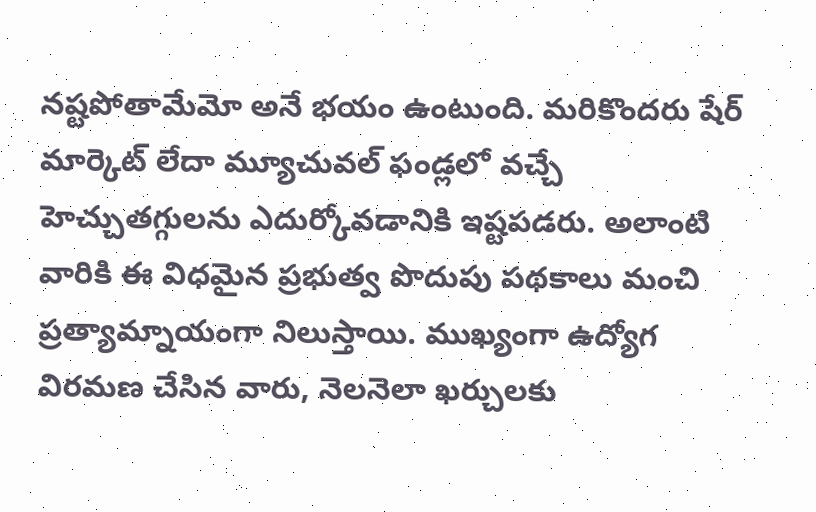నష్టపోతామేమో అనే భయం ఉంటుంది. మరికొందరు షేర్ మార్కెట్ లేదా మ్యూచువల్ ఫండ్లలో వచ్చే హెచ్చుతగ్గులను ఎదుర్కోవడానికి ఇష్టపడరు. అలాంటి వారికి ఈ విధమైన ప్రభుత్వ పొదుపు పథకాలు మంచి ప్రత్యామ్నాయంగా నిలుస్తాయి. ముఖ్యంగా ఉద్యోగ విరమణ చేసిన వారు, నెలనెలా ఖర్చులకు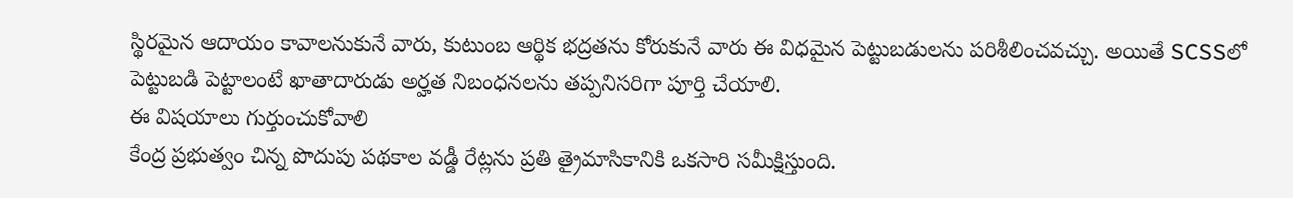స్థిరమైన ఆదాయం కావాలనుకునే వారు, కుటుంబ ఆర్థిక భద్రతను కోరుకునే వారు ఈ విధమైన పెట్టుబడులను పరిశీలించవచ్చు. అయితే SCSSలో పెట్టుబడి పెట్టాలంటే ఖాతాదారుడు అర్హత నిబంధనలను తప్పనిసరిగా పూర్తి చేయాలి.
ఈ విషయాలు గుర్తుంచుకోవాలి
కేంద్ర ప్రభుత్వం చిన్న పొదుపు పథకాల వడ్డీ రేట్లను ప్రతి త్రైమాసికానికి ఒకసారి సమీక్షిస్తుంది.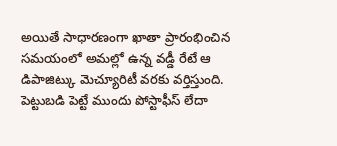అయితే సాధారణంగా ఖాతా ప్రారంభించిన సమయంలో అమల్లో ఉన్న వడ్డీ రేటే ఆ డిపాజిట్కు మెచ్యూరిటీ వరకు వర్తిస్తుంది. పెట్టుబడి పెట్టే ముందు పోస్టాఫీస్ లేదా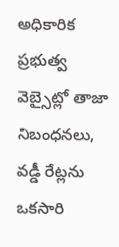అధికారిక ప్రభుత్వ వెబ్సైట్లో తాజా నిబంధనలు, వడ్డీ రేట్లను ఒకసారి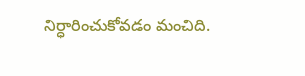నిర్ధారించుకోవడం మంచిది.